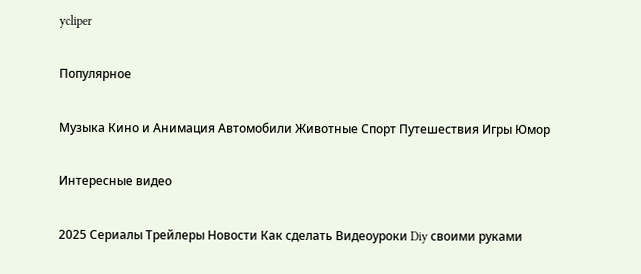ycliper

Популярное

Музыка Кино и Анимация Автомобили Животные Спорт Путешествия Игры Юмор

Интересные видео

2025 Сериалы Трейлеры Новости Как сделать Видеоуроки Diy своими руками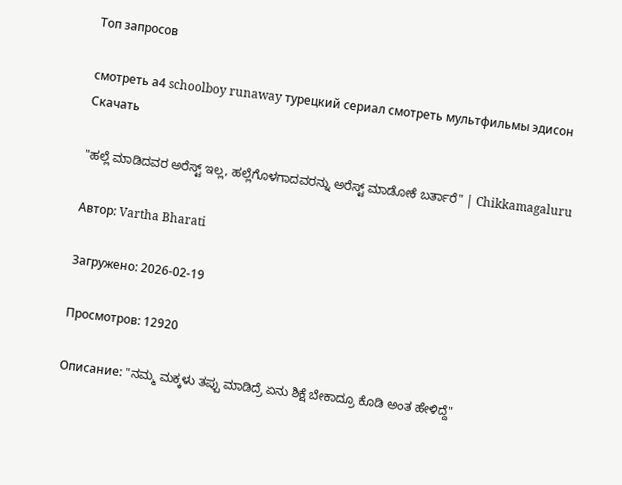Топ запросов

смотреть а4 schoolboy runaway турецкий сериал смотреть мультфильмы эдисон
Скачать

"ಹಲ್ಲೆ ಮಾಡಿದವರ ಅರೆಸ್ಟ್ ಇಲ್ಲ, ಹಲ್ಲೆಗೊಳಗಾದವರನ್ನು ಅರೆಸ್ಟ್ ಮಾಡೋಕೆ ಬರ್ತಾರೆ" | Chikkamagaluru

Автор: Vartha Bharati

Загружено: 2026-02-19

Просмотров: 12920

Описание: "ನಮ್ಮ ಮಕ್ಕಳು ತಪ್ಪು ಮಾಡಿದ್ರೆ ಏನು ಶಿಕ್ಷೆ ಬೇಕಾದ್ರೂ ಕೊಡಿ ಅಂತ ಹೇಳಿದ್ದೆ"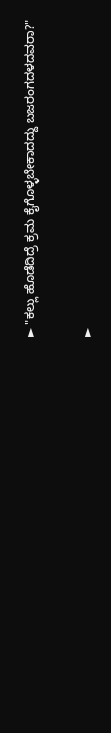► "ಕಲ್ಲು ಹೊಡೆದಿದ್ರೆ ಕ್ರಮ ಕೈಗೊಳ್ಳಬೇಕಾದದ್ದು ಬಜರಂಗದಳದವರಾ?"

►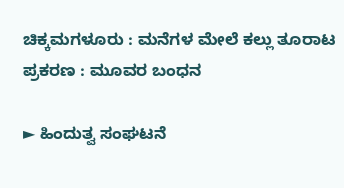ಚಿಕ್ಕಮಗಳೂರು : ಮನೆಗಳ ಮೇಲೆ ಕಲ್ಲು ತೂರಾಟ ಪ್ರಕರಣ : ಮೂವರ ಬಂಧನ

► ಹಿಂದುತ್ವ ಸಂಘಟನೆ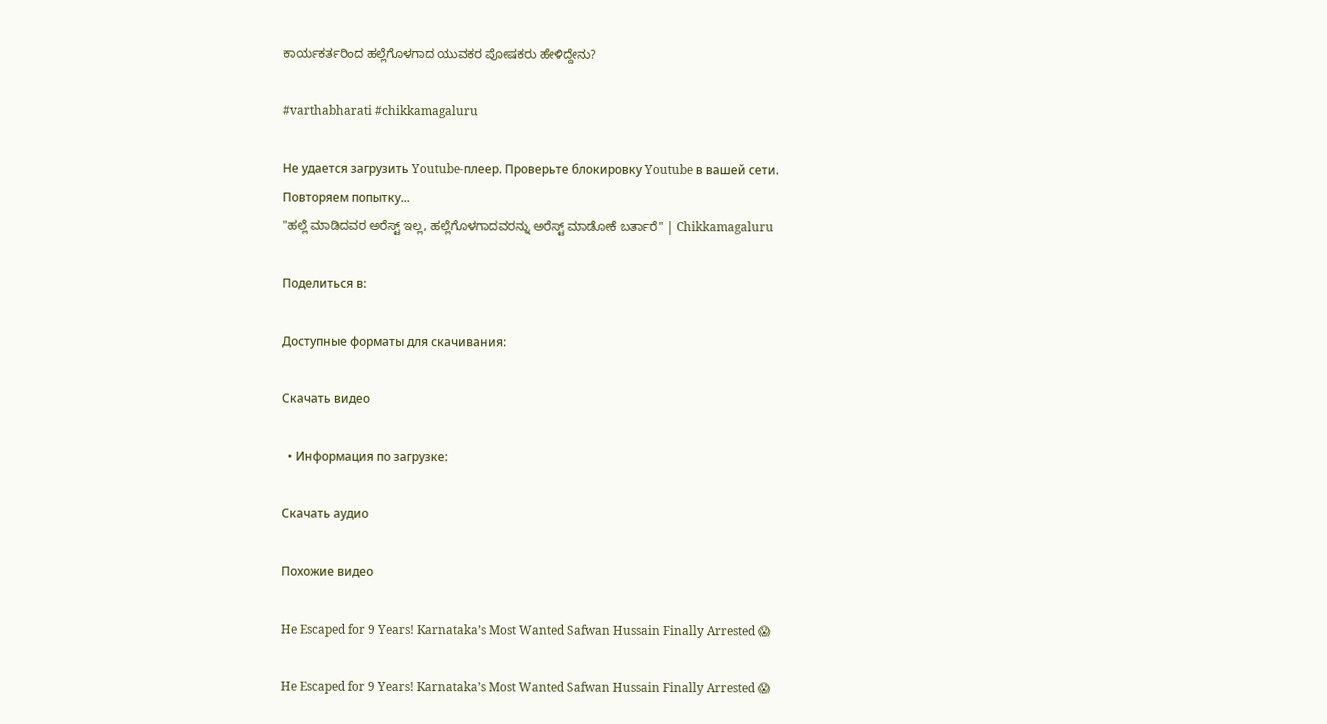ಕಾರ್ಯಕರ್ತರಿಂದ ಹಲ್ಲೆಗೊಳಗಾದ ಯುವಕರ ಪೋಷಕರು ಹೇಳಿದ್ದೇನು?

#varthabharati #chikkamagaluru

Не удается загрузить Youtube-плеер. Проверьте блокировку Youtube в вашей сети.
Повторяем попытку...
"ಹಲ್ಲೆ ಮಾಡಿದವರ ಅರೆಸ್ಟ್ ಇಲ್ಲ, ಹಲ್ಲೆಗೊಳಗಾದವರನ್ನು ಅರೆಸ್ಟ್ ಮಾಡೋಕೆ ಬರ್ತಾರೆ" | Chikkamagaluru

Поделиться в:

Доступные форматы для скачивания:

Скачать видео

  • Информация по загрузке:

Скачать аудио

Похожие видео

He Escaped for 9 Years! Karnataka’s Most Wanted Safwan Hussain Finally Arrested 😱

He Escaped for 9 Years! Karnataka’s Most Wanted Safwan Hussain Finally Arrested 😱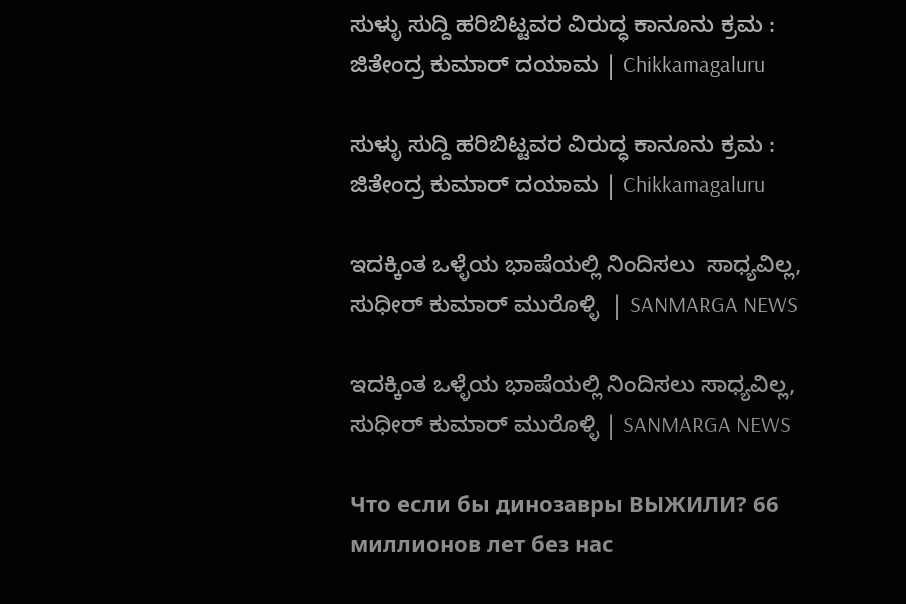ಸುಳ್ಳು ಸುದ್ದಿ ಹರಿಬಿಟ್ಟವರ ವಿರುದ್ಧ ಕಾನೂನು ಕ್ರಮ : ಜಿತೇಂದ್ರ ಕುಮಾರ್ ದಯಾಮ | Chikkamagaluru

ಸುಳ್ಳು ಸುದ್ದಿ ಹರಿಬಿಟ್ಟವರ ವಿರುದ್ಧ ಕಾನೂನು ಕ್ರಮ : ಜಿತೇಂದ್ರ ಕುಮಾರ್ ದಯಾಮ | Chikkamagaluru

ಇದಕ್ಕಿಂತ ಒಳ್ಳೆಯ ಭಾಷೆಯಲ್ಲಿ ನಿಂದಿಸಲು  ಸಾಧ್ಯವಿಲ್ಲ, ಸುಧೀರ್ ಕುಮಾರ್ ಮುರೊಳ್ಳಿ  | SANMARGA NEWS

ಇದಕ್ಕಿಂತ ಒಳ್ಳೆಯ ಭಾಷೆಯಲ್ಲಿ ನಿಂದಿಸಲು ಸಾಧ್ಯವಿಲ್ಲ, ಸುಧೀರ್ ಕುಮಾರ್ ಮುರೊಳ್ಳಿ | SANMARGA NEWS

Что если бы динозавры ВЫЖИЛИ? 66 миллионов лет без нас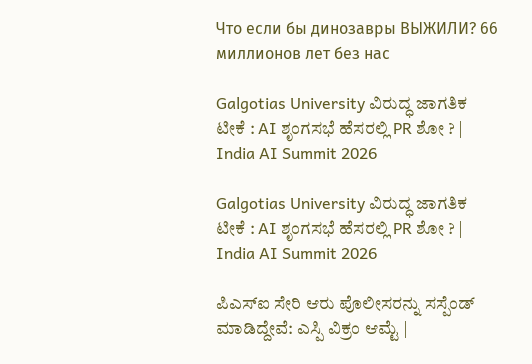Что если бы динозавры ВЫЖИЛИ? 66 миллионов лет без нас

Galgotias University ವಿರುದ್ಧ ಜಾಗತಿಕ ಟೀಕೆ : AI ಶೃಂಗಸಭೆ ಹೆಸರಲ್ಲಿ PR ಶೋ ? | India AI Summit 2026

Galgotias University ವಿರುದ್ಧ ಜಾಗತಿಕ ಟೀಕೆ : AI ಶೃಂಗಸಭೆ ಹೆಸರಲ್ಲಿ PR ಶೋ ? | India AI Summit 2026

ಪಿಎಸ್‌ಐ ಸೇರಿ ಆರು ಪೊಲೀಸರನ್ನು ಸಸ್ಪೆಂಡ್‌ ಮಾಡಿದ್ದೇವೆ: ಎಸ್ಪಿ ವಿಕ್ರಂ ಆಮ್ಟೆ |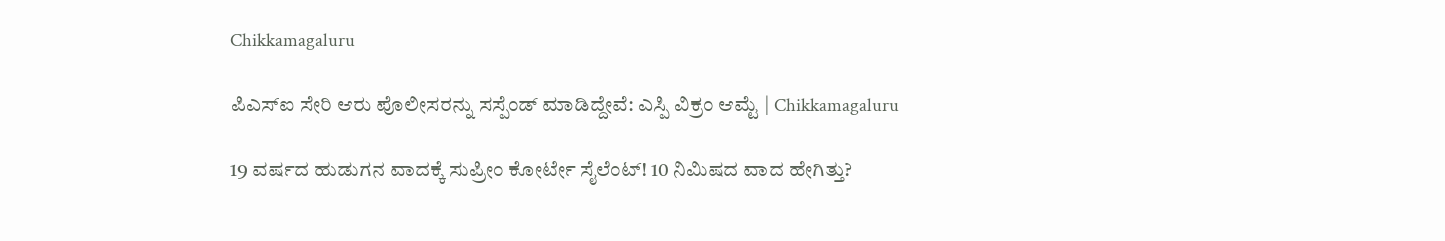Chikkamagaluru

ಪಿಎಸ್‌ಐ ಸೇರಿ ಆರು ಪೊಲೀಸರನ್ನು ಸಸ್ಪೆಂಡ್‌ ಮಾಡಿದ್ದೇವೆ: ಎಸ್ಪಿ ವಿಕ್ರಂ ಆಮ್ಟೆ | Chikkamagaluru

19 ವರ್ಷದ ಹುಡುಗನ ವಾದಕ್ಕೆ ಸುಪ್ರೀಂ ಕೋರ್ಟೇ ಸೈಲೆಂಟ್! 10 ನಿಮಿಷದ ವಾದ ಹೇಗಿತ್ತು?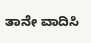ತಾನೇ ವಾದಿಸಿ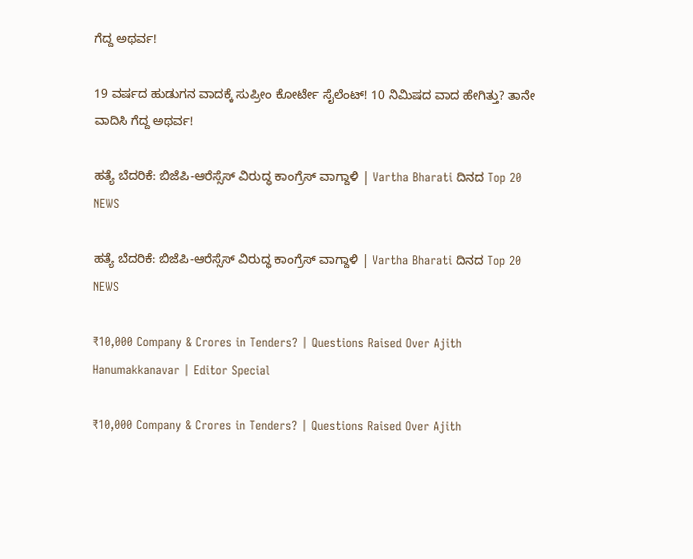ಗೆದ್ದ ಅಥರ್ವ!

19 ವರ್ಷದ ಹುಡುಗನ ವಾದಕ್ಕೆ ಸುಪ್ರೀಂ ಕೋರ್ಟೇ ಸೈಲೆಂಟ್! 10 ನಿಮಿಷದ ವಾದ ಹೇಗಿತ್ತು? ತಾನೇ ವಾದಿಸಿ ಗೆದ್ದ ಅಥರ್ವ!

ಹತ್ಯೆ ಬೆದರಿಕೆ: ಬಿಜೆಪಿ-ಆರೆಸ್ಸೆಸ್ ವಿರುದ್ಧ ಕಾಂಗ್ರೆಸ್ ವಾಗ್ದಾಳಿ | Vartha Bharati ದಿನದ Top 20 NEWS

ಹತ್ಯೆ ಬೆದರಿಕೆ: ಬಿಜೆಪಿ-ಆರೆಸ್ಸೆಸ್ ವಿರುದ್ಧ ಕಾಂಗ್ರೆಸ್ ವಾಗ್ದಾಳಿ | Vartha Bharati ದಿನದ Top 20 NEWS

₹10,000 Company & Crores in Tenders? | Questions Raised Over Ajith Hanumakkanavar | Editor Special

₹10,000 Company & Crores in Tenders? | Questions Raised Over Ajith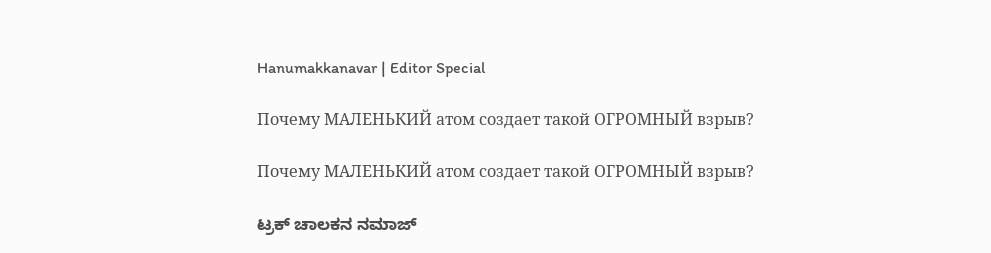Hanumakkanavar | Editor Special

Почему МАЛЕНЬКИЙ атом создает такой ОГРОМНЫЙ взрыв?

Почему МАЛЕНЬКИЙ атом создает такой ОГРОМНЫЙ взрыв?

ಟ್ರಕ್ ಚಾಲಕನ ನಮಾಜ್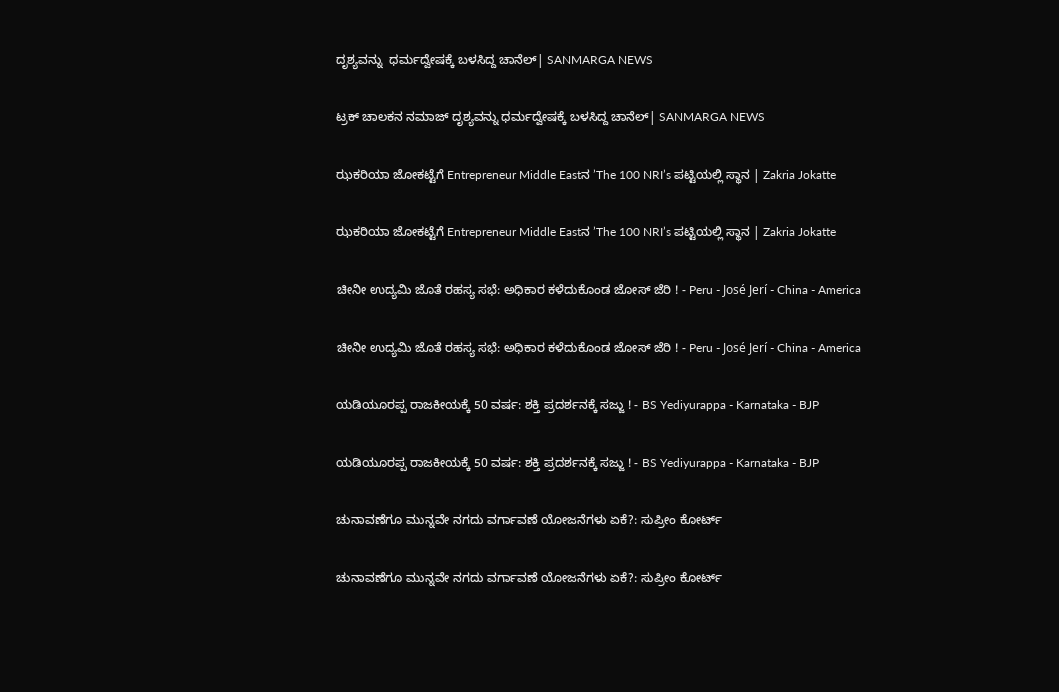ದೃಶ್ಯವನ್ನು  ಧರ್ಮದ್ವೇಷಕ್ಕೆ ಬಳಸಿದ್ದ ಚಾನೆಲ್| SANMARGA NEWS

ಟ್ರಕ್ ಚಾಲಕನ ನಮಾಜ್ ದೃಶ್ಯವನ್ನು ಧರ್ಮದ್ವೇಷಕ್ಕೆ ಬಳಸಿದ್ದ ಚಾನೆಲ್| SANMARGA NEWS

ಝಕರಿಯಾ ಜೋಕಟ್ಟೆಗೆ Entrepreneur Middle Eastನ ʼThe 100 NRIʼs ಪಟ್ಟಿಯಲ್ಲಿ ಸ್ಥಾನ | Zakria Jokatte

ಝಕರಿಯಾ ಜೋಕಟ್ಟೆಗೆ Entrepreneur Middle Eastನ ʼThe 100 NRIʼs ಪಟ್ಟಿಯಲ್ಲಿ ಸ್ಥಾನ | Zakria Jokatte

ಚೀನೀ ಉದ್ಯಮಿ ಜೊತೆ ರಹಸ್ಯ ಸಭೆ: ಅಧಿಕಾರ ಕಳೆದುಕೊಂಡ ಜೋಸ್ ಜೆರಿ ! - Peru - José Jerí - China - America

ಚೀನೀ ಉದ್ಯಮಿ ಜೊತೆ ರಹಸ್ಯ ಸಭೆ: ಅಧಿಕಾರ ಕಳೆದುಕೊಂಡ ಜೋಸ್ ಜೆರಿ ! - Peru - José Jerí - China - America

ಯಡಿಯೂರಪ್ಪ ರಾಜಕೀಯಕ್ಕೆ 50 ವರ್ಷ: ಶಕ್ತಿ ಪ್ರದರ್ಶನಕ್ಕೆ ಸಜ್ಜು ! - BS Yediyurappa - Karnataka - BJP

ಯಡಿಯೂರಪ್ಪ ರಾಜಕೀಯಕ್ಕೆ 50 ವರ್ಷ: ಶಕ್ತಿ ಪ್ರದರ್ಶನಕ್ಕೆ ಸಜ್ಜು ! - BS Yediyurappa - Karnataka - BJP

ಚುನಾವಣೆಗೂ ಮುನ್ನವೇ ನಗದು ವರ್ಗಾವಣೆ ಯೋಜನೆಗಳು ಏಕೆ?: ಸುಪ್ರೀಂ ಕೋರ್ಟ್

ಚುನಾವಣೆಗೂ ಮುನ್ನವೇ ನಗದು ವರ್ಗಾವಣೆ ಯೋಜನೆಗಳು ಏಕೆ?: ಸುಪ್ರೀಂ ಕೋರ್ಟ್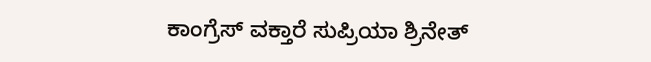ಕಾಂಗ್ರೆಸ್ ವಕ್ತಾರೆ ಸುಪ್ರಿಯಾ ಶ್ರಿನೇತ್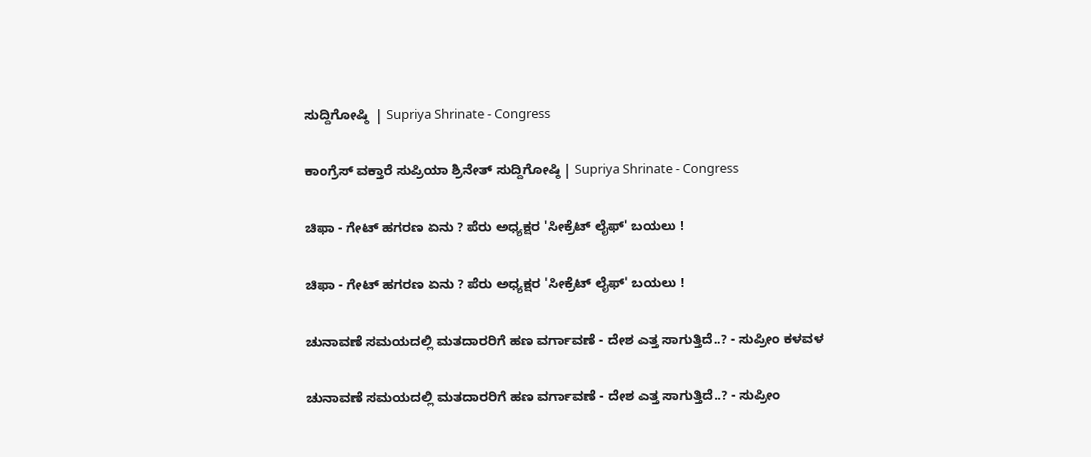ಸುದ್ದಿಗೋಷ್ಠಿ  | Supriya Shrinate - Congress

ಕಾಂಗ್ರೆಸ್ ವಕ್ತಾರೆ ಸುಪ್ರಿಯಾ ಶ್ರಿನೇತ್ ಸುದ್ದಿಗೋಷ್ಠಿ | Supriya Shrinate - Congress

ಚಿಫಾ - ಗೇಟ್ ಹಗರಣ ಏನು ? ಪೆರು ಅಧ್ಯಕ್ಷರ 'ಸೀಕ್ರೆಟ್ ಲೈಫ್' ಬಯಲು !

ಚಿಫಾ - ಗೇಟ್ ಹಗರಣ ಏನು ? ಪೆರು ಅಧ್ಯಕ್ಷರ 'ಸೀಕ್ರೆಟ್ ಲೈಫ್' ಬಯಲು !

ಚುನಾವಣೆ ಸಮಯದಲ್ಲಿ ಮತದಾರರಿಗೆ ಹಣ ವರ್ಗಾವಣೆ - ದೇಶ ಎತ್ತ ಸಾಗುತ್ತಿದೆ..? - ಸುಪ್ರೀಂ ಕಳವಳ

ಚುನಾವಣೆ ಸಮಯದಲ್ಲಿ ಮತದಾರರಿಗೆ ಹಣ ವರ್ಗಾವಣೆ - ದೇಶ ಎತ್ತ ಸಾಗುತ್ತಿದೆ..? - ಸುಪ್ರೀಂ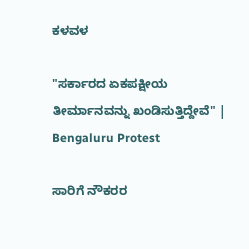ಕಳವಳ

"ಸರ್ಕಾರದ ಏಕಪಕ್ಷೀಯ ತೀರ್ಮಾನವನ್ನು ಖಂಡಿಸುತ್ತಿದ್ದೇವೆ" | Bengaluru Protest

ಸಾರಿಗೆ ನೌಕರರ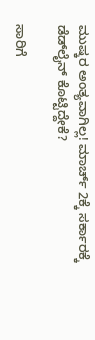ಮುಷ್ಕರ ಅಂತ್ಯವಾಗಿಲ್ಲ! ಮಾರ್ಚ್ 2ಕ್ಕೆ ಸರ್ಕಾರಕ್ಕೆ ಡೆಡ್‌ಲೈನ್ ಕೊಟ್ಟಿದ್ದೇಕೆ?

ಸಾರಿಗೆ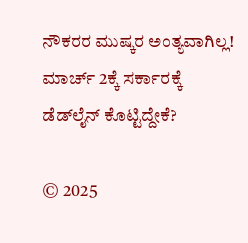ನೌಕರರ ಮುಷ್ಕರ ಅಂತ್ಯವಾಗಿಲ್ಲ! ಮಾರ್ಚ್ 2ಕ್ಕೆ ಸರ್ಕಾರಕ್ಕೆ ಡೆಡ್‌ಲೈನ್ ಕೊಟ್ಟಿದ್ದೇಕೆ?

© 2025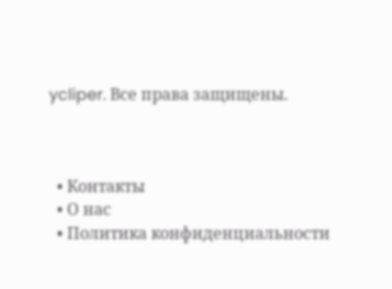ycliper. Все права защищены.



  • Контакты
  • О нас
  • Политика конфиденциальности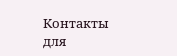Контакты для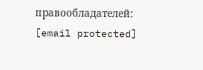правообладателей: [email protected]